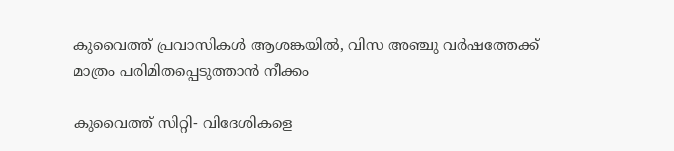കുവൈത്ത് പ്രവാസികള്‍ ആശങ്കയില്‍, വിസ അഞ്ചു വര്‍ഷത്തേക്ക് മാത്രം പരിമിതപ്പെടുത്താന്‍ നീക്കം

കുവൈത്ത് സിറ്റി- വിദേശികളെ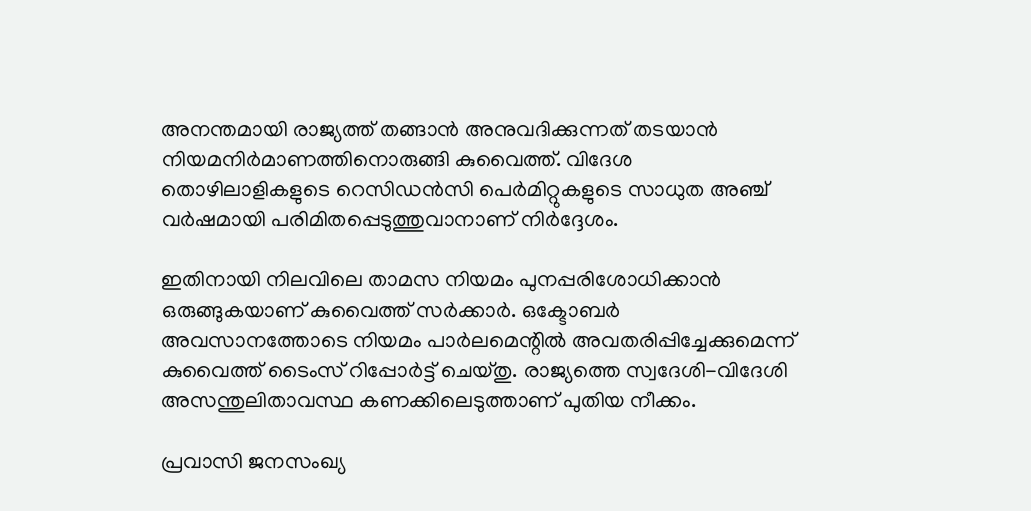അനന്തമായി രാജ്യത്ത് തങ്ങാന്‍ അനുവദിക്കുന്നത് തടയാന്‍ നിയമനിര്‍മാണത്തിനൊരുങ്ങി കുവൈത്ത്. വിദേശ തൊഴിലാളികളുടെ റെസിഡന്‍സി പെര്‍മിറ്റുകളുടെ സാധുത അഞ്ച് വര്‍ഷമായി പരിമിതപ്പെടുത്തുവാനാണ് നിര്‍ദ്ദേശം.

ഇതിനായി നിലവിലെ താമസ നിയമം പുനപ്പരിശോധിക്കാന്‍ ഒരുങ്ങുകയാണ് കുവൈത്ത് സര്‍ക്കാര്‍. ഒക്ടോബര്‍ അവസാനത്തോടെ നിയമം പാര്‍ലമെന്റില്‍ അവതരിപ്പിച്ചേക്കുമെന്ന് കുവൈത്ത് ടൈംസ് റിപ്പോര്‍ട്ട് ചെയ്തു. രാജ്യത്തെ സ്വദേശി-വിദേശി അസന്തുലിതാവസ്ഥ കണക്കിലെടുത്താണ് പുതിയ നീക്കം.

പ്രവാസി ജനസംഖ്യ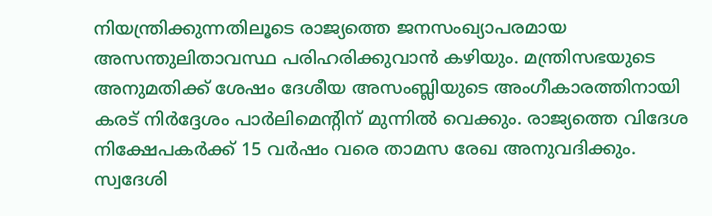നിയന്ത്രിക്കുന്നതിലൂടെ രാജ്യത്തെ ജനസംഖ്യാപരമായ അസന്തുലിതാവസ്ഥ പരിഹരിക്കുവാന്‍ കഴിയും. മന്ത്രിസഭയുടെ അനുമതിക്ക് ശേഷം ദേശീയ അസംബ്ലിയുടെ അംഗീകാരത്തിനായി കരട് നിര്‍ദ്ദേശം പാര്‍ലിമെന്റിന് മുന്നില്‍ വെക്കും. രാജ്യത്തെ വിദേശ നിക്ഷേപകര്‍ക്ക് 15 വര്‍ഷം വരെ താമസ രേഖ അനുവദിക്കും. സ്വദേശി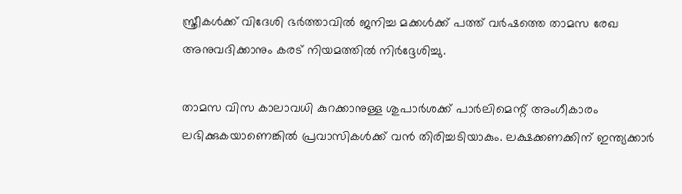സ്ത്രീകള്‍ക്ക് വിദേശി ഭര്‍ത്താവില്‍ ജനിച്ച മക്കള്‍ക്ക് പത്ത് വര്‍ഷത്തെ താമസ രേഖ അനുവദിക്കാനും കരട് നിയമത്തില്‍ നിര്‍ദ്ദേശിച്ചു.

താമസ വിസ കാലാവധി കുറക്കാനുള്ള ശുപാര്‍ശക്ക് പാര്‍ലിമെന്റ് അംഗീകാരം ലഭിക്കുകയാണെങ്കില്‍ പ്രവാസികള്‍ക്ക് വന്‍ തിരിച്ചടിയാകും. ലക്ഷക്കണക്കിന് ഇന്ത്യക്കാര്‍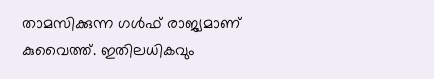താമസിക്കുന്ന ഗള്‍ഫ് രാജ്യമാണ് കുവൈത്ത്. ഇതിലധികവും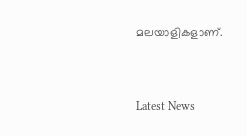മലയാളികളാണ്.



Latest News